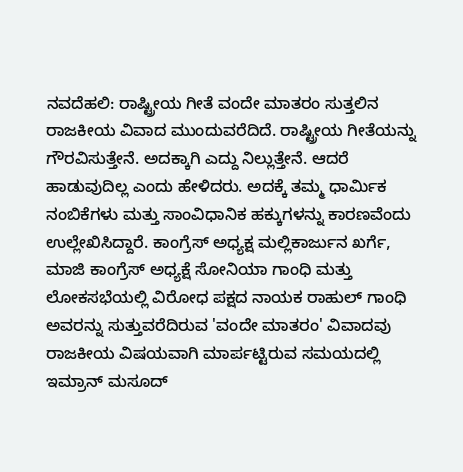ನವದೆಹಲಿ: ರಾಷ್ಟ್ರೀಯ ಗೀತೆ ವಂದೇ ಮಾತರಂ ಸುತ್ತಲಿನ ರಾಜಕೀಯ ವಿವಾದ ಮುಂದುವರೆದಿದೆ. ರಾಷ್ಟ್ರೀಯ ಗೀತೆಯನ್ನು ಗೌರವಿಸುತ್ತೇನೆ. ಅದಕ್ಕಾಗಿ ಎದ್ದು ನಿಲ್ಲುತ್ತೇನೆ. ಆದರೆ ಹಾಡುವುದಿಲ್ಲ ಎಂದು ಹೇಳಿದರು. ಅದಕ್ಕೆ ತಮ್ಮ ಧಾರ್ಮಿಕ ನಂಬಿಕೆಗಳು ಮತ್ತು ಸಾಂವಿಧಾನಿಕ ಹಕ್ಕುಗಳನ್ನು ಕಾರಣವೆಂದು ಉಲ್ಲೇಖಿಸಿದ್ದಾರೆ. ಕಾಂಗ್ರೆಸ್ ಅಧ್ಯಕ್ಷ ಮಲ್ಲಿಕಾರ್ಜುನ ಖರ್ಗೆ, ಮಾಜಿ ಕಾಂಗ್ರೆಸ್ ಅಧ್ಯಕ್ಷೆ ಸೋನಿಯಾ ಗಾಂಧಿ ಮತ್ತು ಲೋಕಸಭೆಯಲ್ಲಿ ವಿರೋಧ ಪಕ್ಷದ ನಾಯಕ ರಾಹುಲ್ ಗಾಂಧಿ ಅವರನ್ನು ಸುತ್ತುವರೆದಿರುವ 'ವಂದೇ ಮಾತರಂ' ವಿವಾದವು ರಾಜಕೀಯ ವಿಷಯವಾಗಿ ಮಾರ್ಪಟ್ಟಿರುವ ಸಮಯದಲ್ಲಿ ಇಮ್ರಾನ್ ಮಸೂದ್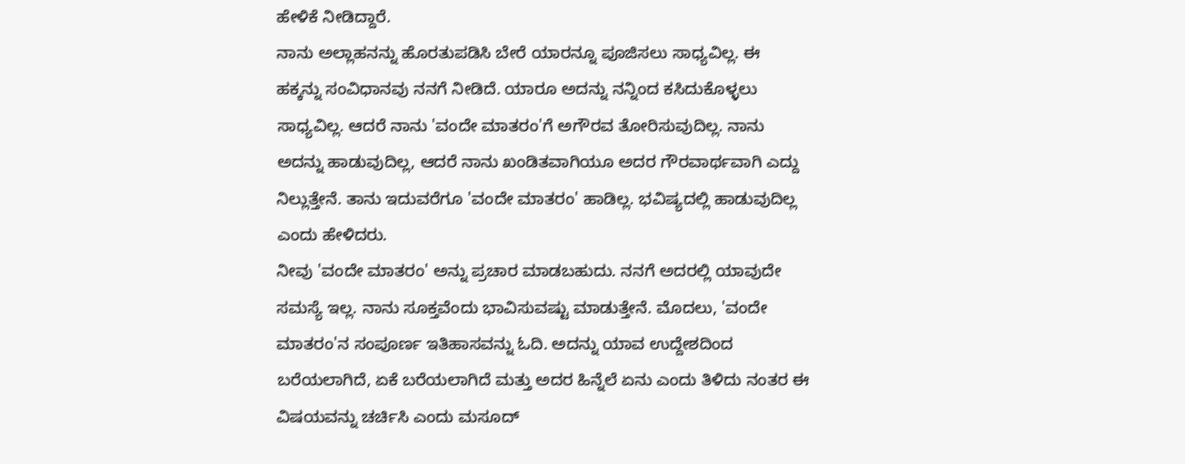ಹೇಳಿಕೆ ನೀಡಿದ್ದಾರೆ.
ನಾನು ಅಲ್ಲಾಹನನ್ನು ಹೊರತುಪಡಿಸಿ ಬೇರೆ ಯಾರನ್ನೂ ಪೂಜಿಸಲು ಸಾಧ್ಯವಿಲ್ಲ. ಈ ಹಕ್ಕನ್ನು ಸಂವಿಧಾನವು ನನಗೆ ನೀಡಿದೆ. ಯಾರೂ ಅದನ್ನು ನನ್ನಿಂದ ಕಸಿದುಕೊಳ್ಳಲು ಸಾಧ್ಯವಿಲ್ಲ. ಆದರೆ ನಾನು 'ವಂದೇ ಮಾತರಂ'ಗೆ ಅಗೌರವ ತೋರಿಸುವುದಿಲ್ಲ. ನಾನು ಅದನ್ನು ಹಾಡುವುದಿಲ್ಲ, ಆದರೆ ನಾನು ಖಂಡಿತವಾಗಿಯೂ ಅದರ ಗೌರವಾರ್ಥವಾಗಿ ಎದ್ದು ನಿಲ್ಲುತ್ತೇನೆ. ತಾನು ಇದುವರೆಗೂ 'ವಂದೇ ಮಾತರಂ' ಹಾಡಿಲ್ಲ. ಭವಿಷ್ಯದಲ್ಲಿ ಹಾಡುವುದಿಲ್ಲ ಎಂದು ಹೇಳಿದರು.
ನೀವು 'ವಂದೇ ಮಾತರಂ' ಅನ್ನು ಪ್ರಚಾರ ಮಾಡಬಹುದು. ನನಗೆ ಅದರಲ್ಲಿ ಯಾವುದೇ ಸಮಸ್ಯೆ ಇಲ್ಲ. ನಾನು ಸೂಕ್ತವೆಂದು ಭಾವಿಸುವಷ್ಟು ಮಾಡುತ್ತೇನೆ. ಮೊದಲು, 'ವಂದೇ ಮಾತರಂ'ನ ಸಂಪೂರ್ಣ ಇತಿಹಾಸವನ್ನು ಓದಿ. ಅದನ್ನು ಯಾವ ಉದ್ದೇಶದಿಂದ ಬರೆಯಲಾಗಿದೆ, ಏಕೆ ಬರೆಯಲಾಗಿದೆ ಮತ್ತು ಅದರ ಹಿನ್ನೆಲೆ ಏನು ಎಂದು ತಿಳಿದು ನಂತರ ಈ ವಿಷಯವನ್ನು ಚರ್ಚಿಸಿ ಎಂದು ಮಸೂದ್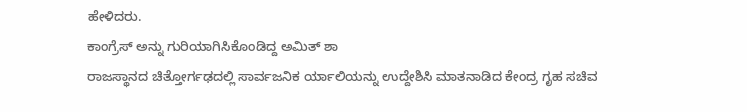ಹೇಳಿದರು.
ಕಾಂಗ್ರೆಸ್ ಅನ್ನು ಗುರಿಯಾಗಿಸಿಕೊಂಡಿದ್ದ ಅಮಿತ್ ಶಾ
ರಾಜಸ್ಥಾನದ ಚಿತ್ತೋರ್ಗಢದಲ್ಲಿ ಸಾರ್ವಜನಿಕ ರ್ಯಾಲಿಯನ್ನು ಉದ್ದೇಶಿಸಿ ಮಾತನಾಡಿದ ಕೇಂದ್ರ ಗೃಹ ಸಚಿವ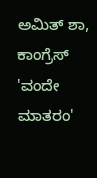ಅಮಿತ್ ಶಾ, ಕಾಂಗ್ರೆಸ್ 'ವಂದೇ ಮಾತರಂ'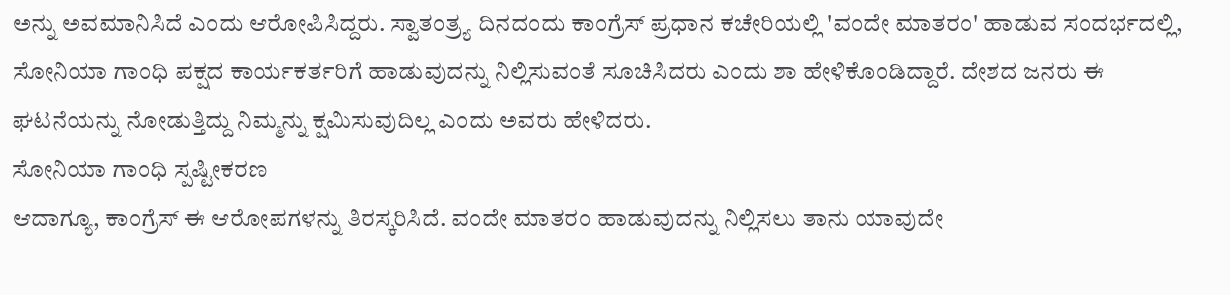ಅನ್ನು ಅವಮಾನಿಸಿದೆ ಎಂದು ಆರೋಪಿಸಿದ್ದರು. ಸ್ವಾತಂತ್ರ್ಯ ದಿನದಂದು ಕಾಂಗ್ರೆಸ್ ಪ್ರಧಾನ ಕಚೇರಿಯಲ್ಲಿ 'ವಂದೇ ಮಾತರಂ' ಹಾಡುವ ಸಂದರ್ಭದಲ್ಲಿ, ಸೋನಿಯಾ ಗಾಂಧಿ ಪಕ್ಷದ ಕಾರ್ಯಕರ್ತರಿಗೆ ಹಾಡುವುದನ್ನು ನಿಲ್ಲಿಸುವಂತೆ ಸೂಚಿಸಿದರು ಎಂದು ಶಾ ಹೇಳಿಕೊಂಡಿದ್ದಾರೆ. ದೇಶದ ಜನರು ಈ ಘಟನೆಯನ್ನು ನೋಡುತ್ತಿದ್ದು ನಿಮ್ಮನ್ನು ಕ್ಷಮಿಸುವುದಿಲ್ಲ ಎಂದು ಅವರು ಹೇಳಿದರು.
ಸೋನಿಯಾ ಗಾಂಧಿ ಸ್ಪಷ್ಟೀಕರಣ
ಆದಾಗ್ಯೂ, ಕಾಂಗ್ರೆಸ್ ಈ ಆರೋಪಗಳನ್ನು ತಿರಸ್ಕರಿಸಿದೆ. ವಂದೇ ಮಾತರಂ ಹಾಡುವುದನ್ನು ನಿಲ್ಲಿಸಲು ತಾನು ಯಾವುದೇ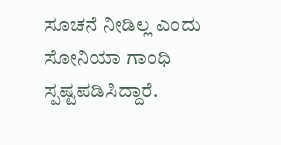ಸೂಚನೆ ನೀಡಿಲ್ಲ ಎಂದು ಸೋನಿಯಾ ಗಾಂಧಿ ಸ್ಪಷ್ಟಪಡಿಸಿದ್ದಾರೆ.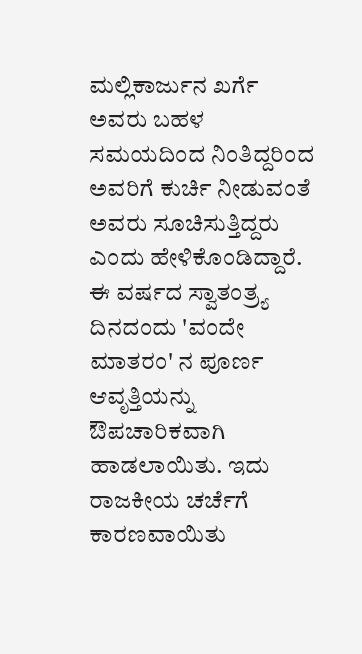ಮಲ್ಲಿಕಾರ್ಜುನ ಖರ್ಗೆ ಅವರು ಬಹಳ ಸಮಯದಿಂದ ನಿಂತಿದ್ದರಿಂದ ಅವರಿಗೆ ಕುರ್ಚಿ ನೀಡುವಂತೆ ಅವರು ಸೂಚಿಸುತ್ತಿದ್ದರು ಎಂದು ಹೇಳಿಕೊಂಡಿದ್ದಾರೆ. ಈ ವರ್ಷದ ಸ್ವಾತಂತ್ರ್ಯ ದಿನದಂದು 'ವಂದೇ ಮಾತರಂ' ನ ಪೂರ್ಣ ಆವೃತ್ತಿಯನ್ನು ಔಪಚಾರಿಕವಾಗಿ ಹಾಡಲಾಯಿತು. ಇದು ರಾಜಕೀಯ ಚರ್ಚೆಗೆ ಕಾರಣವಾಯಿತು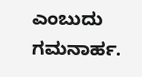ಎಂಬುದು ಗಮನಾರ್ಹ.